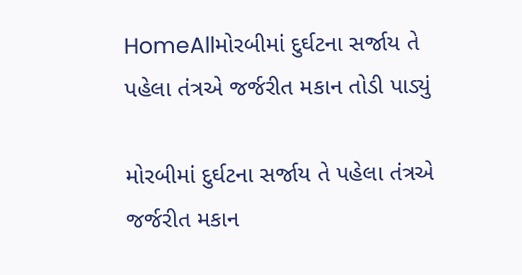HomeAllમોરબીમાં દુર્ઘટના સર્જાય તે પહેલા તંત્રએ જર્જરીત મકાન તોડી પાડ્યું

મોરબીમાં દુર્ઘટના સર્જાય તે પહેલા તંત્રએ જર્જરીત મકાન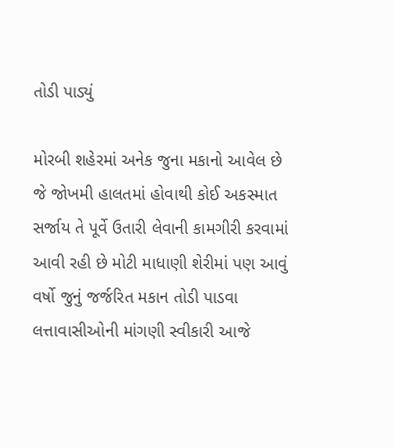તોડી પાડ્યું

મોરબી શહેરમાં અનેક જુના મકાનો આવેલ છે જે જોખમી હાલતમાં હોવાથી કોઈ અકસ્માત સર્જાય તે પૂર્વે ઉતારી લેવાની કામગીરી કરવામાં આવી રહી છે મોટી માધાણી શેરીમાં પણ આવું વર્ષો જુનું જર્જરિત મકાન તોડી પાડવા લત્તાવાસીઓની માંગણી સ્વીકારી આજે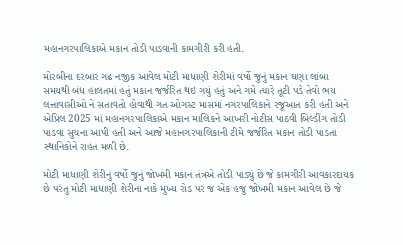મહાનગરપાલિકાએ મકાન તોડી પાડવાની કામગીરી કરી હતી.

મોરબીના દરબાર ગઢ નજીક આવેલ મોટી માધાણી શેરીમાં વર્ષો જુનું મકાન ઘણા લાંબા સમયથી બંધ હાલતમાં હતું મકાન જર્જરિત થઇ ગયું હતું અને ગમે ત્યારે તૂટી પડે તેવો ભય લત્તાવાસીઓ ને સતાવતો હોવાથી ગત ઓગસ્ટ માસમાં નગરપાલિકાને રજૂઆત કરી હતી અને એપ્રિલ 2025 માં મહાનગરપાલિકાએ મકાન માલિકને આખરી નોટીસ પાઠવી બિલ્ડીંગ તોડી પાડવા સુચના આપી હતી અને આજે મહાનગરપાલિકાની ટીમે જર્જરિત મકાન તોડી પાડતા સ્થાનિકોને રાહત મળી છે.

મોટી માધાણી શેરીનું વર્ષો જુનું જોખમી મકાન તંત્રએ તોડી પાડ્યું છે જે કામગીરી આવકારદાયક છે પરંતુ મોટી માધાણી શેરીના નાકે મુખ્ય રોડ પર જ એક હજુ જોખમી મકાન આવેલ છે જે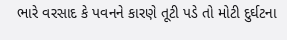ભારે વરસાદ કે પવનને કારણે તૂટી પડે તો મોટી દુર્ઘટના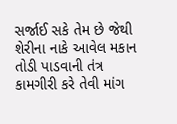સર્જાઈ સકે તેમ છે જેથી શેરીના નાકે આવેલ મકાન તોડી પાડવાની તંત્ર કામગીરી કરે તેવી માંગ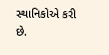સ્થાનિકોએ કરી છે.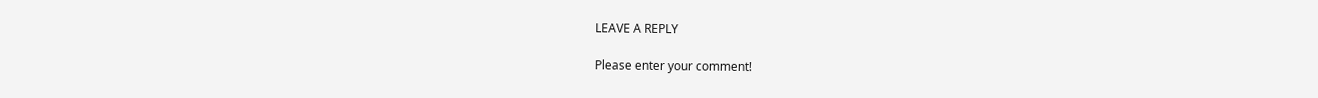LEAVE A REPLY

Please enter your comment!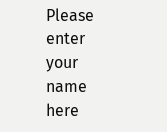Please enter your name here